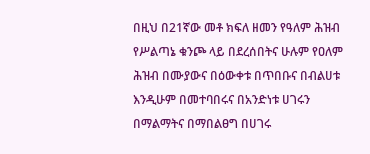በዚህ በ21ኛው መቶ ክፍለ ዘመን የዓለም ሕዝብ የሥልጣኔ ቁንጮ ላይ በደረሰበትና ሁሉም የዐለም ሕዝብ በሙያውና በዕውቀቱ በጥበቡና በብልሀቱ እንዲሁም በመተባበሩና በአንድነቱ ሀገሩን በማልማትና በማበልፀግ በሀገሩ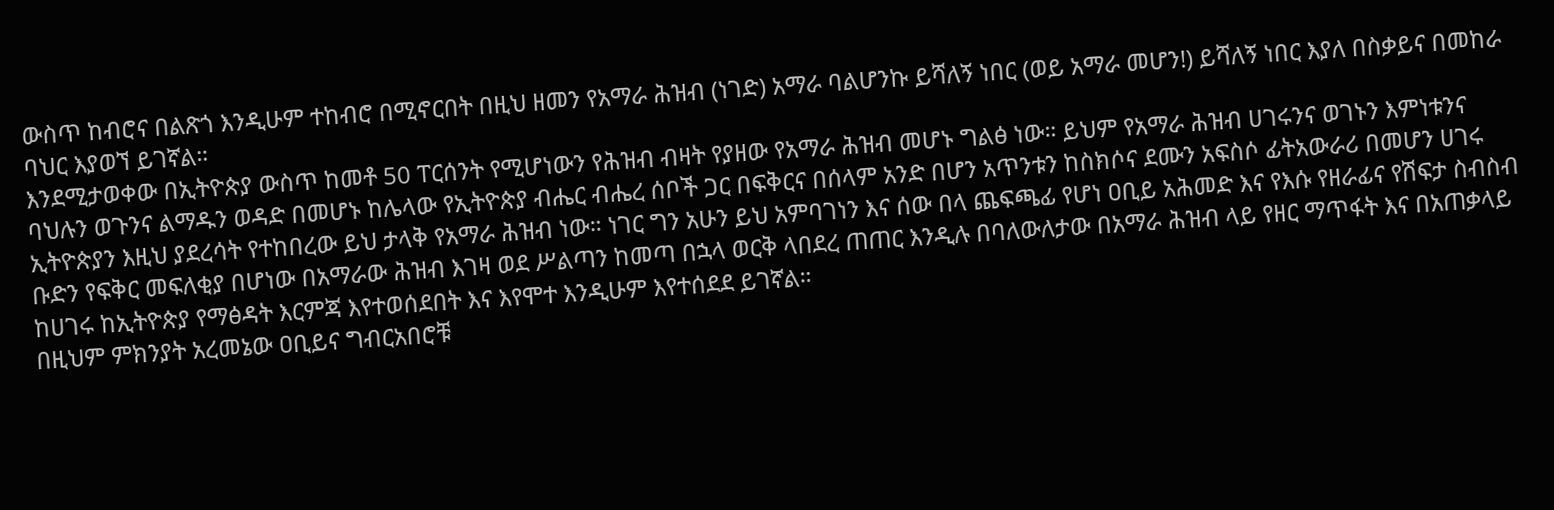ውስጥ ከብሮና በልጽጎ እንዲሁም ተከብሮ በሚኖርበት በዚህ ዘመን የአማራ ሕዝብ (ነገድ) አማራ ባልሆንኩ ይሻለኝ ነበር (ወይ አማራ መሆን!) ይሻለኝ ነበር እያለ በስቃይና በመከራ ባህር እያወኘ ይገኛል።
እንደሚታወቀው በኢትዮጵያ ውስጥ ከመቶ 50 ፐርሰንት የሚሆነውን የሕዝብ ብዛት የያዘው የአማራ ሕዝብ መሆኑ ግልፅ ነው። ይህም የአማራ ሕዝብ ሀገሩንና ወገኑን እምነቱንና ባህሉን ወጉንና ልማዱን ወዳድ በመሆኑ ከሌላው የኢትዮጵያ ብሔር ብሔረ ሰቦች ጋር በፍቅርና በሰላም አንድ በሆን አጥንቱን ከስክሶና ደሙን አፍስሶ ፊትአውራሪ በመሆን ሀገሩ ኢትዮጵያን እዚህ ያደረሳት የተከበረው ይህ ታላቅ የአማራ ሕዝብ ነው። ነገር ግን አሁን ይህ አምባገነን እና ሰው በላ ጨፍጫፊ የሆነ ዐቢይ አሕመድ እና የእሱ የዘራፊና የሽፍታ ስብስብ ቡድን የፍቅር መፍለቂያ በሆነው በአማራው ሕዝብ እገዛ ወደ ሥልጣን ከመጣ በኋላ ወርቅ ላበደረ ጠጠር እንዲሉ በባለውለታው በአማራ ሕዝብ ላይ የዘር ማጥፋት እና በአጠቃላይ ከሀገሩ ከኢትዮጵያ የማፅዳት እርምጃ እየተወሰደበት እና እየሞተ እንዲሁም እየተሰደደ ይገኛል።
በዚህም ምክንያት አረመኔው ዐቢይና ግብርአበሮቹ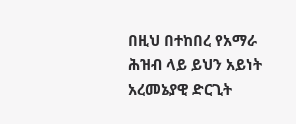በዚህ በተከበረ የአማራ ሕዝብ ላይ ይህን አይነት አረመኔያዊ ድርጊት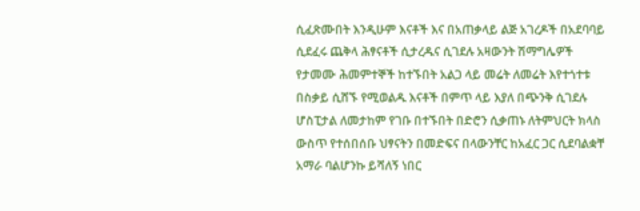ሲፈጽሙበት እንዲሁም እናቶች እና በአጠቃላይ ልጅ አገረዶች በአደባባይ ሲደፈሩ ጨቅላ ሕፃናቶች ሲታረዱና ሲገደሉ አዛውንት ሽማግሌዎች የታመሙ ሕመምተኞች ከተኙበት አልጋ ላይ መሬት ለመሬት እየተጎተቱ በስቃይ ሲሸኙ የሚወልዱ እናቶች በምጥ ላይ እያለ በጭንቅ ሲገደሉ ሆስፒታል ለመታከም የገቡ በተኙበት በድሮን ሲቃጠኑ ለትምህርት ክላስ ውስጥ የተሰበሰቡ ህፃናትን በመድፍና በላውንቸር ከአፈር ጋር ሲደባልቋቸ አማራ ባልሆንኩ ይሻለኝ ነበር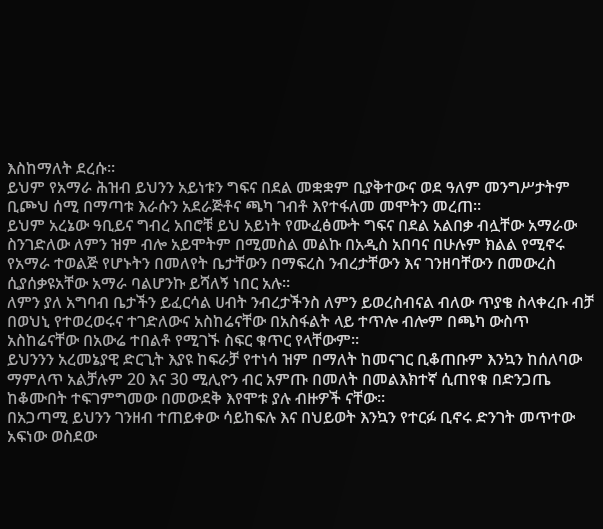እስከማለት ደረሱ።
ይህም የአማራ ሕዝብ ይህንን አይነቱን ግፍና በደል መቋቋም ቢያቅተውና ወደ ዓለም መንግሥታትም ቢጮህ ሰሚ በማጣቱ እራሱን አደራጅቶና ጫካ ገብቶ እየተፋለመ መሞትን መረጠ።
ይህም አረኔው ዓቢይና ግብረ አበሮቹ ይህ አይነት የሙፈፅሙት ግፍና በደል አልበቃ ብሏቸው አማራው ስንገድለው ለምን ዝም ብሎ አይሞትም በሚመስል መልኩ በአዲስ አበባና በሁሉም ክልል የሚኖሩ የአማራ ተወልጅ የሆኑትን በመለየት ቤታቸውን በማፍረስ ንብረታቸውን እና ገንዘባቸውን በመውረስ ሲያሰቃዩአቸው አማራ ባልሆንኩ ይሻለኝ ነበር አሉ።
ለምን ያለ አግባብ ቤታችን ይፈርሳል ሀብት ንብረታችንስ ለምን ይወረስብናል ብለው ጥያቄ ስላቀረቡ ብቻ በወህኒ የተወረወሩና ተገድለውና አስከሬናቸው በአስፋልት ላይ ተጥሎ ብሎም በጫካ ውስጥ አስከሬናቸው በአውሬ ተበልቶ የሚገኙ ስፍር ቁጥር የላቸውም።
ይህንንን አረመኔያዊ ድርጊት እያዩ ከፍራቻ የተነሳ ዝም በማለት ከመናገር ቢቆጠቡም እንኳን ከሰለባው ማምለጥ አልቻሉም 20 እና 30 ሚሊዮን ብር አምጡ በመለት በመልእክተኛ ሲጠየቁ በድንጋጤ ከቆሙበት ተፍገምግመው በመውደቅ እየሞቱ ያሉ ብዙዎች ናቸው።
በአጋጣሚ ይህንን ገንዘብ ተጠይቀው ሳይከፍሉ እና በህይወት እንኳን የተርፉ ቢኖሩ ድንገት መጥተው አፍነው ወስደው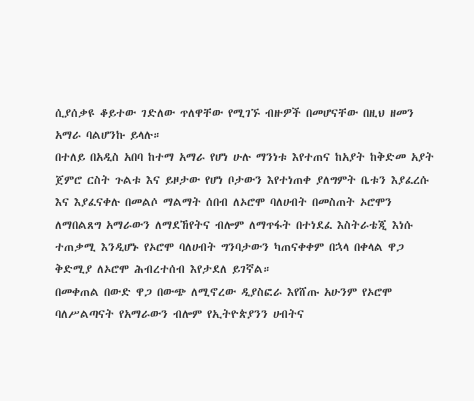ሲያሰቃዩ ቆይተው ገድለው ጥለዋቸው የሚገኙ ብዙዎች በመሆናቸው በዚህ ዘመን አማራ ባልሆንኩ ይላሉ።
በተለይ በአዲስ አበባ ከተማ አማራ የሆነ ሁሉ ማንነቱ እየተጠና ከአያት ከቅድመ አያት ጀምሮ ርስት ጉልቱ እና ይዞታው የሆነ ቦታውን እየተነጠቀ ያለግምት ቤቱን እያፈረሱ እና እያፈናቀሉ በመልሶ ማልማት ሰበብ ለኦሮሞ ባለሀብት በመስጠት ኦሮሞን ለማበልጸግ አማራውን ለማደኸየትና ብሎም ለማጥፋት በተነደፈ እስትራቴጂ እነሱ ተጠቃሚ እንዲሆኑ የኦሮሞ ባለሀብት ግንባታውን ካጠናቀቀም በኋላ በቀላል ዋጋ ቅድሚያ ለኦሮሞ ሕብረተሰብ እየታደለ ይገኛል።
በመቀጠል በውድ ዋጋ በውጭ ለሚኖረው ዲያስፎራ እየሸጡ አሁንም የኦሮሞ ባለሥልጣናት የአማራውን ብሎም የኢትዮጵያንን ሀብትና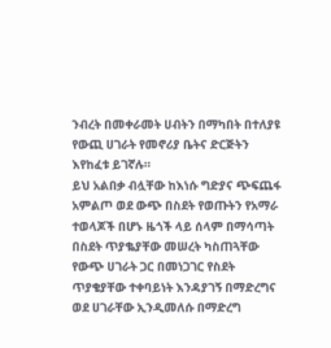ንብረት በመቀራመት ሀብትን በማካበት በተለያዩ የውጪ ሀገራት የመኖሪያ ቤትና ድርጅትን እየከፈቱ ይገኛሉ።
ይህ አልበቃ ብሏቸው ከእነሱ ግድያና ጭፍጨፋ አምልጦ ወደ ውጭ በስደት የወጡትን የአማራ ተወላጆች በሆኑ ዜጎች ላይ ሰላም በማሳጣት በስደት ጥያቈያቸው መሠረት ካስጠጓቸው የውጭ ሀገራት ጋር በመነጋገር የስደት ጥያቄያቸው ተቀባይነት እንዳያገኝ በማድረግና ወደ ሀገራቸው ኢንዲመለሱ በማድረግ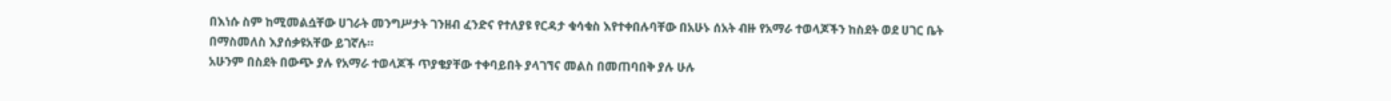በእነሱ ስም ከሚመልሷቸው ሀገራት መንግሥታት ገንዘብ ፈንድና የተለያዩ የርዳታ ቁሳቁስ እየተቀበሉባቸው በአሁኑ ሰአት ብዙ የአማራ ተወላጆችን ከስደት ወደ ሀገር ቤት በማስመለስ እያሰቃዩአቸው ይገኛሉ።
አሁንም በስደት በውጭ ያሉ የአማራ ተወላጆች ጥያቄያቸው ተቀባይበት ያላገኘና መልስ በመጠባበቅ ያሉ ሁሉ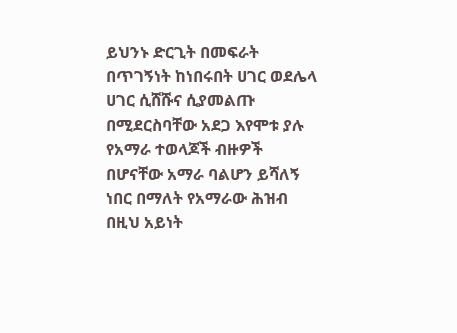ይህንኑ ድርጊት በመፍራት በጥገኝነት ከነበሩበት ሀገር ወደሌላ ሀገር ሲሸሹና ሲያመልጡ በሚደርስባቸው አደጋ እየሞቱ ያሉ የአማራ ተወላጆች ብዙዎች በሆናቸው አማራ ባልሆን ይሻለኝ ነበር በማለት የአማራው ሕዝብ በዚህ አይነት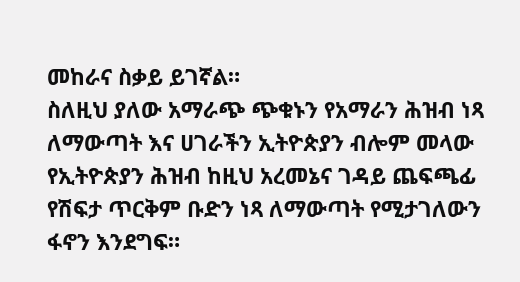መከራና ስቃይ ይገኛል።
ስለዚህ ያለው አማራጭ ጭቁኑን የአማራን ሕዝብ ነጻ ለማውጣት እና ሀገራችን ኢትዮጵያን ብሎም መላው የኢትዮጵያን ሕዝብ ከዚህ አረመኔና ገዳይ ጨፍጫፊ የሽፍታ ጥርቅም ቡድን ነጻ ለማውጣት የሚታገለውን ፋኖን እንደግፍ።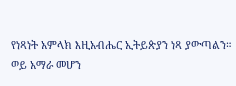የነጻነት አምላክ እዚአብሔር ኢትይጵያን ነጻ ያውጣልን።
ወይ አማራ መሆን